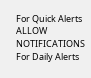For Quick Alerts
ALLOW NOTIFICATIONS
For Daily Alerts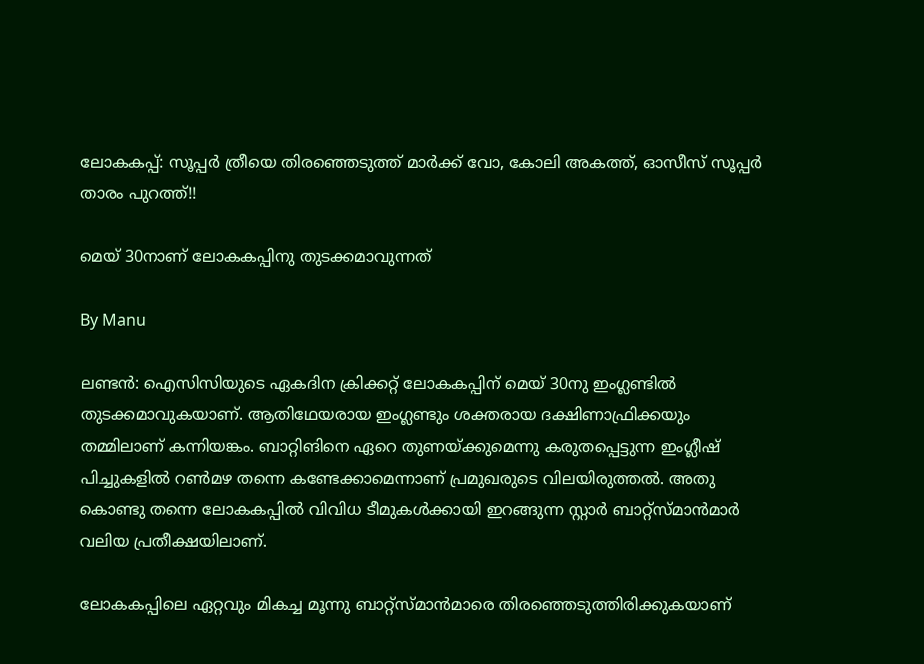ലോകകപ്പ്: സൂപ്പര്‍ ത്രീയെ തിരഞ്ഞെടുത്ത് മാര്‍ക്ക് വോ, കോലി അകത്ത്, ഓസീസ് സൂപ്പര്‍ താരം പുറത്ത്!!

മെയ് 30നാണ് ലോകകപ്പിനു തുടക്കമാവുന്നത്

By Manu

ലണ്ടന്‍: ഐസിസിയുടെ ഏകദിന ക്രിക്കറ്റ് ലോകകപ്പിന് മെയ് 30നു ഇംഗ്ലണ്ടില്‍ തുടക്കമാവുകയാണ്. ആതിഥേയരായ ഇംഗ്ലണ്ടും ശക്തരായ ദക്ഷിണാഫ്രിക്കയും തമ്മിലാണ് കന്നിയങ്കം. ബാറ്റിങിനെ ഏറെ തുണയ്ക്കുമെന്നു കരുതപ്പെട്ടുന്ന ഇംഗ്ലീഷ് പിച്ചുകളില്‍ റണ്‍മഴ തന്നെ കണ്ടേക്കാമെന്നാണ് പ്രമുഖരുടെ വിലയിരുത്തല്‍. അതു കൊണ്ടു തന്നെ ലോകകപ്പില്‍ വിവിധ ടീമുകള്‍ക്കായി ഇറങ്ങുന്ന സ്റ്റാര്‍ ബാറ്റ്‌സ്മാന്‍മാര്‍ വലിയ പ്രതീക്ഷയിലാണ്.

ലോകകപ്പിലെ ഏറ്റവും മികച്ച മൂന്നു ബാറ്റ്‌സ്മാന്‍മാരെ തിരഞ്ഞെടുത്തിരിക്കുകയാണ്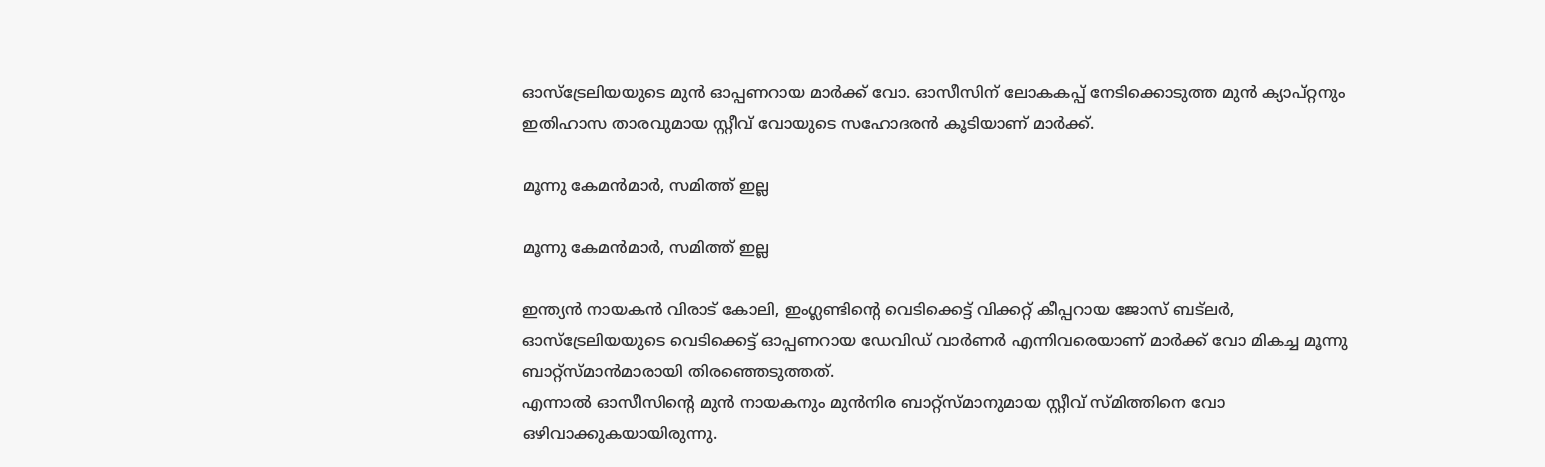ഓസ്‌ട്രേലിയയുടെ മുന്‍ ഓപ്പണറായ മാര്‍ക്ക് വോ. ഓസീസിന് ലോകകപ്പ് നേടിക്കൊടുത്ത മുന്‍ ക്യാപ്റ്റനും ഇതിഹാസ താരവുമായ സ്റ്റീവ് വോയുടെ സഹോദരന്‍ കൂടിയാണ് മാര്‍ക്ക്.

മൂന്നു കേമന്‍മാര്‍, സമിത്ത് ഇല്ല

മൂന്നു കേമന്‍മാര്‍, സമിത്ത് ഇല്ല

ഇന്ത്യന്‍ നായകന്‍ വിരാട് കോലി, ഇംഗ്ലണ്ടിന്റെ വെടിക്കെട്ട് വിക്കറ്റ് കീപ്പറായ ജോസ് ബട്‌ലര്‍, ഓസ്‌ട്രേലിയയുടെ വെടിക്കെട്ട് ഓപ്പണറായ ഡേവിഡ് വാര്‍ണര്‍ എന്നിവരെയാണ് മാര്‍ക്ക് വോ മികച്ച മൂന്നു ബാറ്റ്‌സ്മാന്‍മാരായി തിരഞ്ഞെടുത്തത്.
എന്നാല്‍ ഓസീസിന്റെ മുന്‍ നായകനും മുന്‍നിര ബാറ്റ്‌സ്മാനുമായ സ്റ്റീവ് സ്മിത്തിനെ വോ ഒഴിവാക്കുകയായിരുന്നു.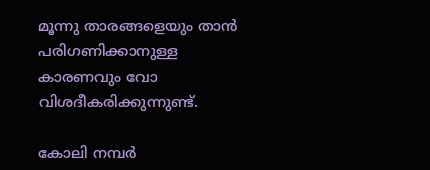മൂന്നു താരങ്ങളെയും താന്‍ പരിഗണിക്കാനുള്ള കാരണവും വോ വിശദീകരിക്കുന്നുണ്ട്.

കോലി നമ്പര്‍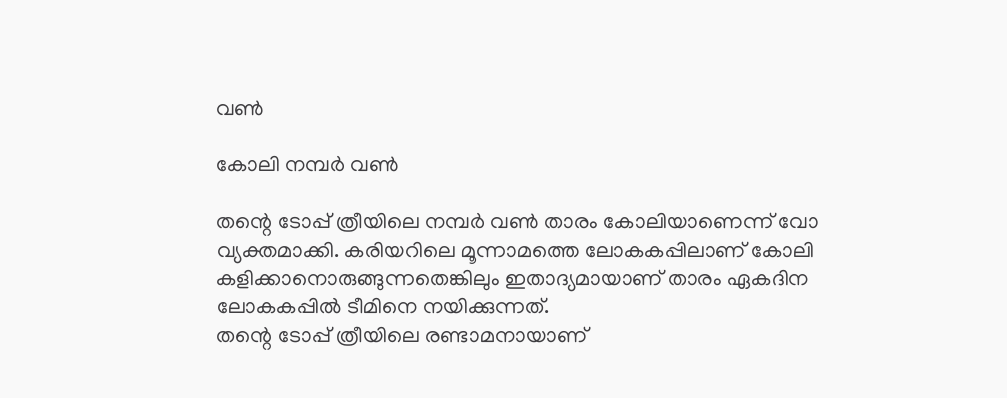വണ്‍

കോലി നമ്പര്‍ വണ്‍

തന്റെ ടോപ്പ് ത്രീയിലെ നമ്പര്‍ വണ്‍ താരം കോലിയാണെന്ന് വോ വ്യക്തമാക്കി. കരിയറിലെ മൂന്നാമത്തെ ലോകകപ്പിലാണ് കോലി കളിക്കാനൊരുങ്ങുന്നതെങ്കിലും ഇതാദ്യമായാണ് താരം ഏകദിന ലോകകപ്പില്‍ ടീമിനെ നയിക്കുന്നത്.
തന്റെ ടോപ്പ് ത്രീയിലെ രണ്ടാമനായാണ്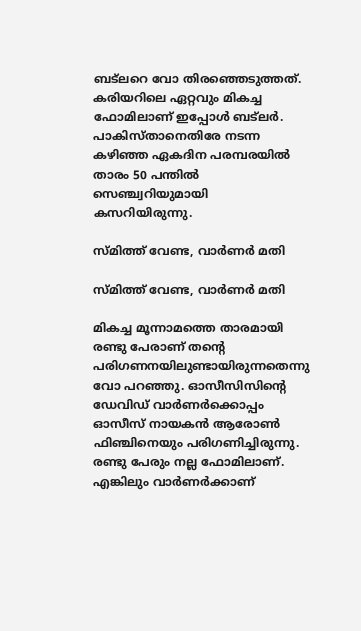ബട്‌ലറെ വോ തിരഞ്ഞെടുത്തത്. കരിയറിലെ ഏറ്റവും മികച്ച ഫോമിലാണ് ഇപ്പോള്‍ ബട്‌ലര്‍. പാകിസ്താനെതിരേ നടന്ന കഴിഞ്ഞ ഏകദിന പരമ്പരയില്‍ താരം 50 പന്തില്‍ സെഞ്ച്വറിയുമായി കസറിയിരുന്നു.

സ്മിത്ത് വേണ്ട, വാര്‍ണര്‍ മതി

സ്മിത്ത് വേണ്ട, വാര്‍ണര്‍ മതി

മികച്ച മൂന്നാമത്തെ താരമായി രണ്ടു പേരാണ് തന്റെ പരിഗണനയിലുണ്ടായിരുന്നതെന്നു വോ പറഞ്ഞു. ഓസീസിസിന്റെ ഡേവിഡ് വാര്‍ണര്‍ക്കൊപ്പം ഓസീസ് നായകന്‍ ആരോണ്‍ ഫിഞ്ചിനെയും പരിഗണിച്ചിരുന്നു. രണ്ടു പേരും നല്ല ഫോമിലാണ്. എങ്കിലും വാര്‍ണര്‍ക്കാണ്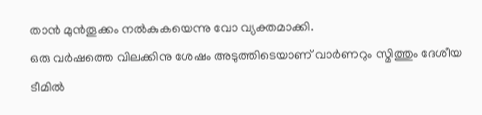താന്‍ മുന്‍തൂക്കം നല്‍കുകയെന്നു വോ വ്യക്തമാക്കി.
ഒരു വര്‍ഷത്തെ വിലക്കിനു ശേഷം അടുത്തിടെയാണ് വാര്‍ണറും സ്മിത്തും ദേശീയ ടീമില്‍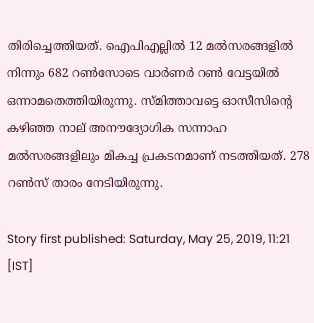തിരിച്ചെത്തിയത്. ഐപിഎല്ലില്‍ 12 മല്‍സരങ്ങളില്‍ നിന്നും 682 റണ്‍സോടെ വാര്‍ണര്‍ റണ്‍ വേട്ടയില്‍ ഒന്നാമതെത്തിയിരുന്നു. സ്മിത്താവട്ടെ ഓസീസിന്റെ കഴിഞ്ഞ നാല് അനൗദ്യോഗിക സന്നാഹ മല്‍സരങ്ങളിലും മികച്ച പ്രകടനമാണ് നടത്തിയത്. 278 റണ്‍സ് താരം നേടിയിരുന്നു.

Story first published: Saturday, May 25, 2019, 11:21 [IST]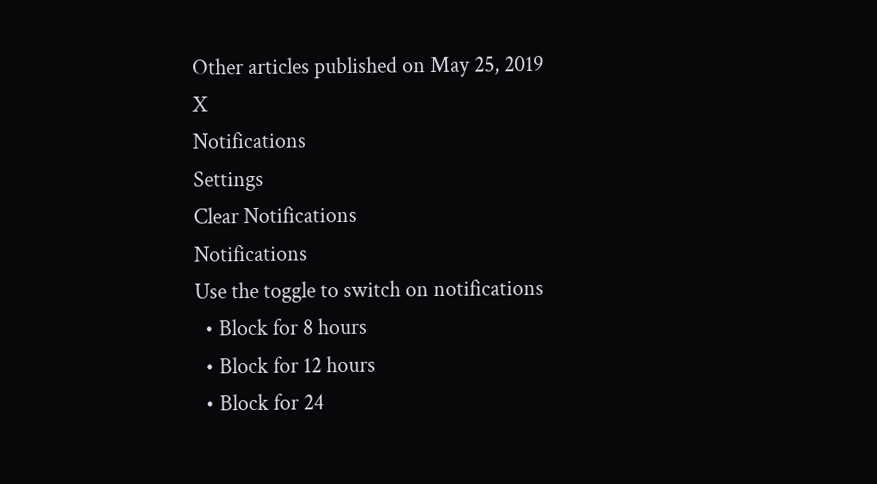Other articles published on May 25, 2019
X
Notifications
Settings
Clear Notifications
Notifications
Use the toggle to switch on notifications
  • Block for 8 hours
  • Block for 12 hours
  • Block for 24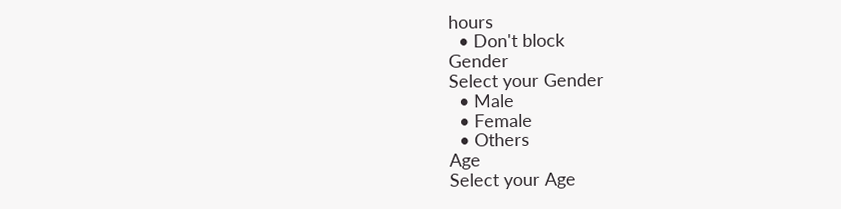hours
  • Don't block
Gender
Select your Gender
  • Male
  • Female
  • Others
Age
Select your Age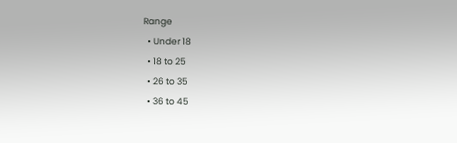Range
  • Under 18
  • 18 to 25
  • 26 to 35
  • 36 to 45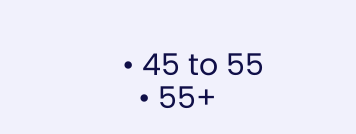• 45 to 55
  • 55+